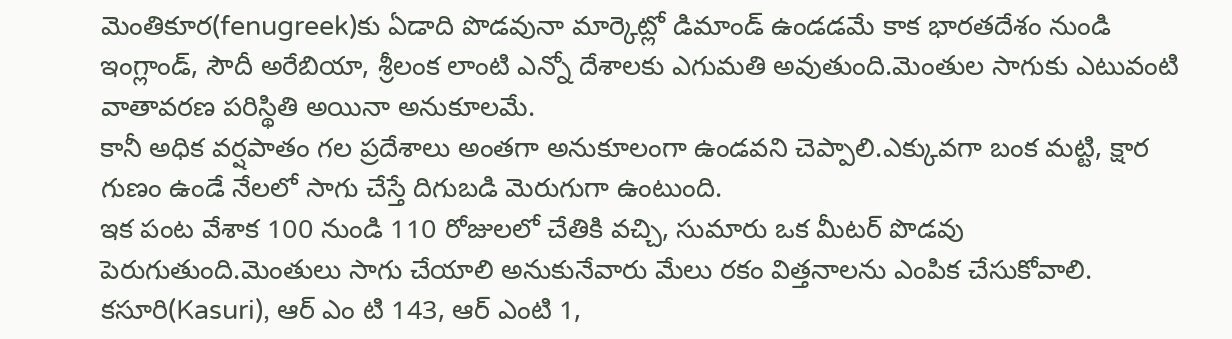మెంతికూర(fenugreek)కు ఏడాది పొడవునా మార్కెట్లో డిమాండ్ ఉండడమే కాక భారతదేశం నుండి ఇంగ్లాండ్, సౌదీ అరేబియా, శ్రీలంక లాంటి ఎన్నో దేశాలకు ఎగుమతి అవుతుంది.మెంతుల సాగుకు ఎటువంటి వాతావరణ పరిస్థితి అయినా అనుకూలమే.
కానీ అధిక వర్షపాతం గల ప్రదేశాలు అంతగా అనుకూలంగా ఉండవని చెప్పాలి.ఎక్కువగా బంక మట్టి, క్షార గుణం ఉండే నేలలో సాగు చేస్తే దిగుబడి మెరుగుగా ఉంటుంది.
ఇక పంట వేశాక 100 నుండి 110 రోజులలో చేతికి వచ్చి, సుమారు ఒక మీటర్ పొడవు పెరుగుతుంది.మెంతులు సాగు చేయాలి అనుకునేవారు మేలు రకం విత్తనాలను ఎంపిక చేసుకోవాలి.
కసూరి(Kasuri), ఆర్ ఎం టి 143, ఆర్ ఎంటి 1,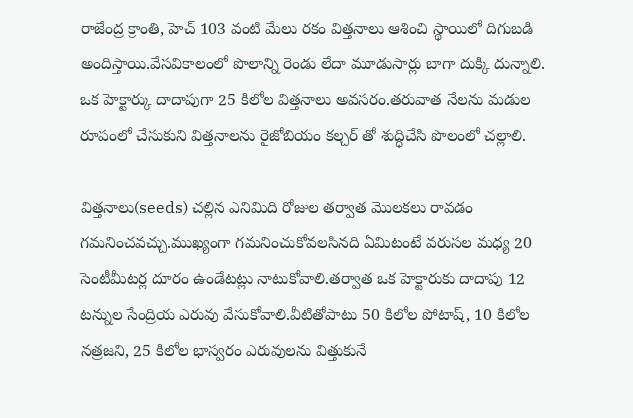రాజేంద్ర క్రాంతి, హెచ్ 103 వంటి మేలు రకం విత్తనాలు ఆశించి స్థాయిలో దిగుబడి అందిస్తాయి.వేసవికాలంలో పొలాన్ని రెండు లేదా మూడుసార్లు బాగా దుక్కి దున్నాలి.
ఒక హెక్టార్కు దాదాపుగా 25 కిలోల విత్తనాలు అవసరం.తరువాత నేలను మడుల రూపంలో చేసుకుని విత్తనాలను రైజోబియం కల్చర్ తో శుద్ధిచేసి పొలంలో చల్లాలి.

విత్తనాలు(seeds) చల్లిన ఎనిమిది రోజుల తర్వాత మొలకలు రావడం గమనించవచ్చు.ముఖ్యంగా గమనించుకోవలసినది ఏమిటంటే వరుసల మధ్య 20 సెంటీమీటర్ల దూరం ఉండేటట్లు నాటుకోవాలి.తర్వాత ఒక హెక్టారుకు దాదాపు 12 టన్నుల సేంద్రియ ఎరువు వేసుకోవాలి.వీటితోపాటు 50 కిలోల పోటాష్, 10 కిలోల నత్రజని, 25 కిలోల భాస్వరం ఎరువులను విత్తుకునే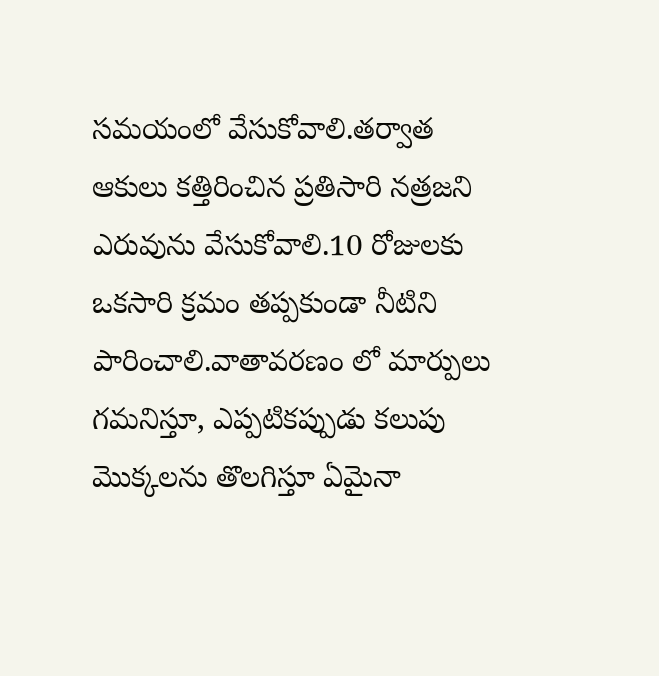సమయంలో వేసుకోవాలి.తర్వాత ఆకులు కత్తిరించిన ప్రతిసారి నత్రజని ఎరువును వేసుకోవాలి.10 రోజులకు ఒకసారి క్రమం తప్పకుండా నీటిని పారించాలి.వాతావరణం లో మార్పులు గమనిస్తూ, ఎప్పటికప్పుడు కలుపు మొక్కలను తొలగిస్తూ ఏమైనా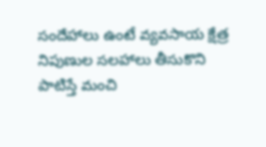సందేహాలు ఉంటే వ్యవసాయ క్షేత్ర నిపుణుల సలహాలు తీసుకొని పాటిస్తే మంచి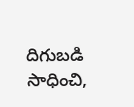దిగుబడి సాధించి,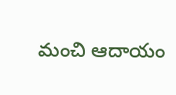మంచి ఆదాయం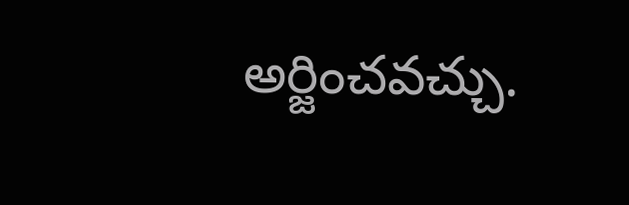అర్జించవచ్చు.